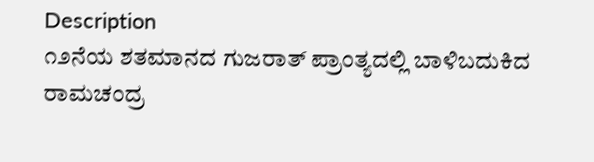Description
೧೨ನೆಯ ಶತಮಾನದ ಗುಜರಾತ್ ಪ್ರಾಂತ್ಯದಲ್ಲಿ ಬಾಳಿಬದುಕಿದ ರಾಮಚಂದ್ರ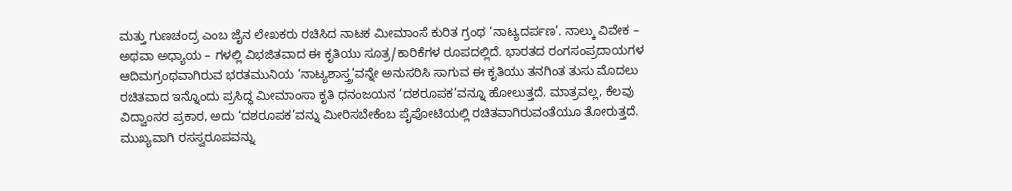ಮತ್ತು ಗುಣಚಂದ್ರ ಎಂಬ ಜೈನ ಲೇಖಕರು ರಚಿಸಿದ ನಾಟಕ ಮೀಮಾಂಸೆ ಕುರಿತ ಗ್ರಂಥ ‘ನಾಟ್ಯದರ್ಪಣ’. ನಾಲ್ಕು ವಿವೇಕ – ಅಥವಾ ಅಧ್ಯಾಯ – ಗಳಲ್ಲಿ ವಿಭಜಿತವಾದ ಈ ಕೃತಿಯು ಸೂತ್ರ/ಕಾರಿಕೆಗಳ ರೂಪದಲ್ಲಿದೆ. ಭಾರತದ ರಂಗಸಂಪ್ರದಾಯಗಳ ಆದಿಮಗ್ರಂಥವಾಗಿರುವ ಭರತಮುನಿಯ ‘ನಾಟ್ಯಶಾಸ್ತ್ರ’ವನ್ನೇ ಅನುಸರಿಸಿ ಸಾಗುವ ಈ ಕೃತಿಯು ತನಗಿಂತ ತುಸು ಮೊದಲು ರಚಿತವಾದ ಇನ್ನೊಂದು ಪ್ರಸಿದ್ಧ ಮೀಮಾಂಸಾ ಕೃತಿ ಧನಂಜಯನ ‘ದಶರೂಪಕ’ವನ್ನೂ ಹೋಲುತ್ತದೆ. ಮಾತ್ರವಲ್ಲ, ಕೆಲವು ವಿದ್ವಾಂಸರ ಪ್ರಕಾರ, ಅದು ‘ದಶರೂಪಕ’ವನ್ನು ಮೀರಿಸಬೇಕೆಂಬ ಪೈಪೋಟಿಯಲ್ಲಿ ರಚಿತವಾಗಿರುವಂತೆಯೂ ತೋರುತ್ತದೆ. ಮುಖ್ಯವಾಗಿ ರಸಸ್ವರೂಪವನ್ನು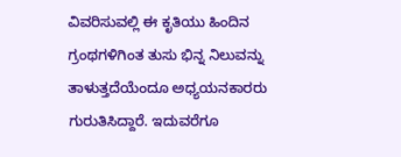ವಿವರಿಸುವಲ್ಲಿ ಈ ಕೃತಿಯು ಹಿಂದಿನ ಗ್ರಂಥಗಳಿಗಿಂತ ತುಸು ಭಿನ್ನ ನಿಲುವನ್ನು ತಾಳುತ್ತದೆಯೆಂದೂ ಅಧ್ಯಯನಕಾರರು ಗುರುತಿಸಿದ್ದಾರೆ. ಇದುವರೆಗೂ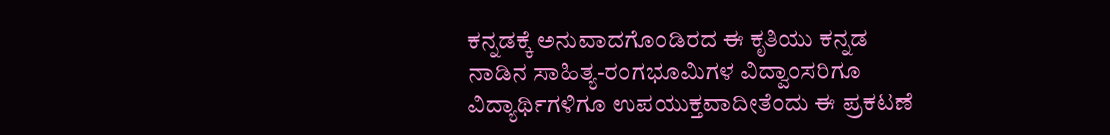ಕನ್ನಡಕ್ಕೆ ಅನುವಾದಗೊಂಡಿರದ ಈ ಕೃತಿಯು ಕನ್ನಡ ನಾಡಿನ ಸಾಹಿತ್ಯ-ರಂಗಭೂಮಿಗಳ ವಿದ್ವಾಂಸರಿಗೂ ವಿದ್ಯಾರ್ಥಿಗಳಿಗೂ ಉಪಯುಕ್ತವಾದೀತೆಂದು ಈ ಪ್ರಕಟಣೆ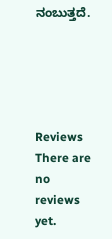ನಂಬುತ್ತದೆ.





Reviews
There are no reviews yet.